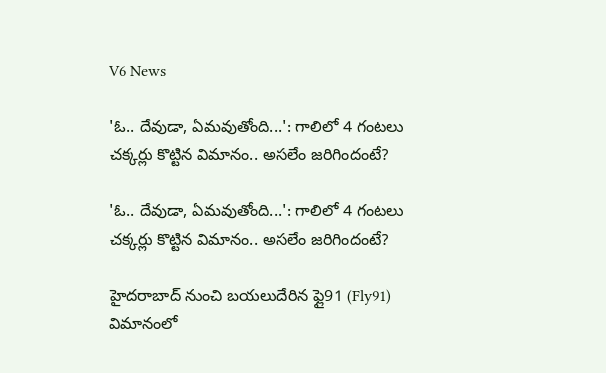V6 News

'ఓ.. దేవుడా, ఏమవుతోంది...': గాలిలో 4 గంటలు చక్కర్లు కొట్టిన విమానం.. అసలేం జరిగిందంటే?

'ఓ.. దేవుడా, ఏమవుతోంది...': గాలిలో 4 గంటలు చక్కర్లు కొట్టిన విమానం.. అసలేం జరిగిందంటే?

హైదరాబాద్ నుంచి బయలుదేరిన ఫ్లై91 (Fly91) విమానంలో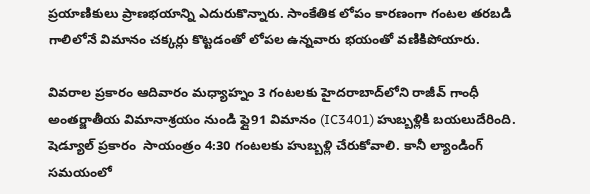ప్రయాణికులు ప్రాణభయాన్ని ఎదురుకొన్నారు. సాంకేతిక లోపం కారణంగా గంటల తరబడి గాలిలోనే విమానం చక్కర్లు కొట్టడంతో లోపల ఉన్నవారు భయంతో వణికిపోయారు.

వివరాల ప్రకారం ఆదివారం మధ్యాహ్నం 3 గంటలకు హైదరాబాద్‌లోని రాజీవ్ గాంధీ అంతర్జాతీయ విమానాశ్రయం నుండి ఫ్లై91 విమానం (IC3401) హుబ్బళ్లికి బయలుదేరింది. షెడ్యూల్ ప్రకారం  సాయంత్రం 4:30 గంటలకు హుబ్బళ్లి చేరుకోవాలి. కానీ ల్యాండింగ్ సమయంలో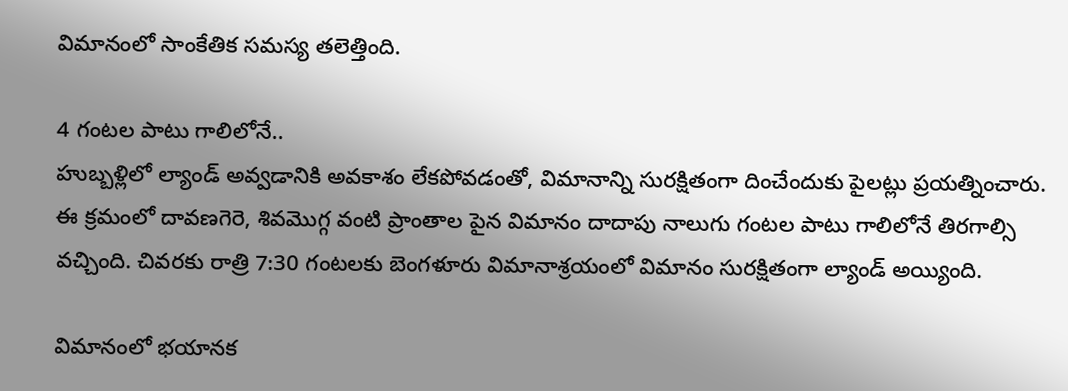విమానంలో సాంకేతిక సమస్య తలెత్తింది.

4 గంటల పాటు గాలిలోనే..
హుబ్బళ్లిలో ల్యాండ్ అవ్వడానికి అవకాశం లేకపోవడంతో, విమానాన్ని సురక్షితంగా దించేందుకు పైలట్లు ప్రయత్నించారు. ఈ క్రమంలో దావణగెరె, శివమొగ్గ వంటి ప్రాంతాల పైన విమానం దాదాపు నాలుగు గంటల పాటు గాలిలోనే తిరగాల్సి వచ్చింది. చివరకు రాత్రి 7:30 గంటలకు బెంగళూరు విమానాశ్రయంలో విమానం సురక్షితంగా ల్యాండ్ అయ్యింది.

విమానంలో భయానక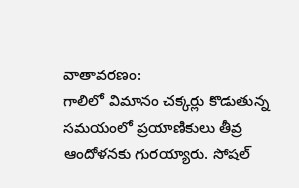వాతావరణం:
గాలిలో విమానం చక్కర్లు కొడుతున్న సమయంలో ప్రయాణికులు తీవ్ర ఆందోళనకు గురయ్యారు. సోషల్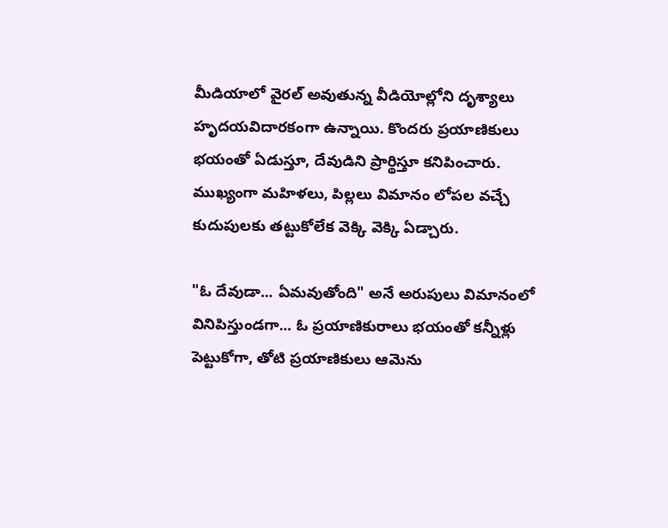మీడియాలో వైరల్ అవుతున్న వీడియోల్లోని దృశ్యాలు హృదయవిదారకంగా ఉన్నాయి. కొందరు ప్రయాణికులు భయంతో ఏడుస్తూ, దేవుడిని ప్రార్థిస్తూ కనిపించారు. ముఖ్యంగా మహిళలు, పిల్లలు విమానం లోపల వచ్చే కుదుపులకు తట్టుకోలేక వెక్కి వెక్కి ఏడ్చారు.

"ఓ దేవుడా... ఏమవుతోంది" అనే అరుపులు విమానంలో వినిపిస్తుండగా... ఓ ప్రయాణికురాలు భయంతో కన్నీళ్లు పెట్టుకోగా, తోటి ప్రయాణికులు ఆమెను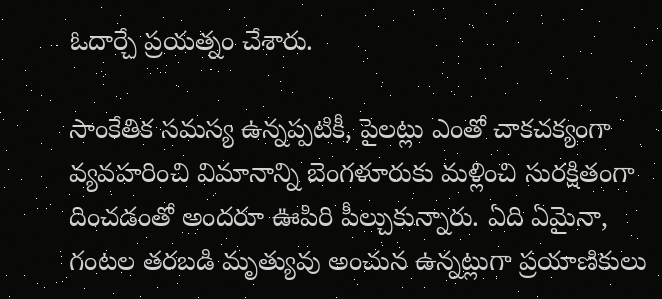ఓదార్చే ప్రయత్నం చేశారు.

సాంకేతిక సమస్య ఉన్నప్పటికీ, పైలట్లు ఎంతో చాకచక్యంగా వ్యవహరించి విమానాన్ని బెంగళూరుకు మళ్లించి సురక్షితంగా దించడంతో అందరూ ఊపిరి పీల్చుకున్నారు. ఏది ఏమైనా, గంటల తరబడి మృత్యువు అంచున ఉన్నట్లుగా ప్రయాణికులు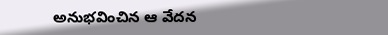అనుభవించిన ఆ వేదన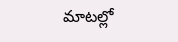మాటల్లో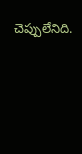చెప్పులేనిది.